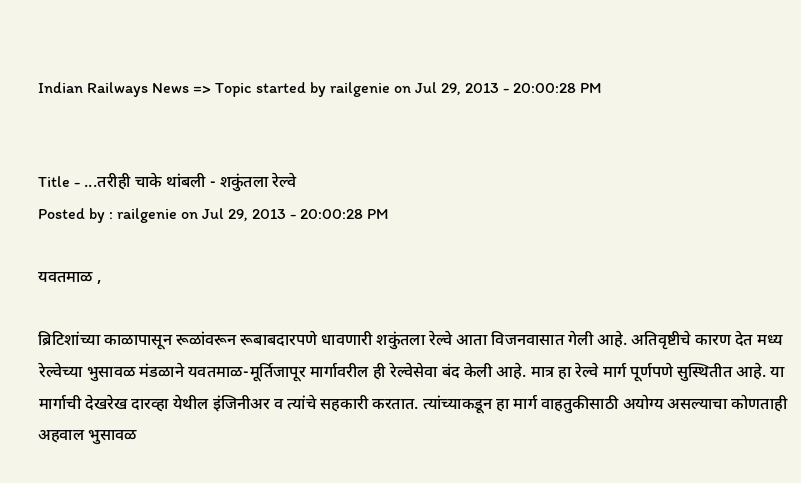Indian Railways News => Topic started by railgenie on Jul 29, 2013 - 20:00:28 PM


Title - ...तरीही चाके थांबली - शकुंतला रेल्वे
Posted by : railgenie on Jul 29, 2013 - 20:00:28 PM

यवतमाळ ,

ब्रिटिशांच्या काळापासून रूळांवरून रूबाबदारपणे धावणारी शकुंतला रेल्वे आता विजनवासात गेली आहे. अतिवृष्टीचे कारण देत मध्य रेल्वेच्या भुसावळ मंडळाने यवतमाळ-मूर्तिजापूर मार्गावरील ही रेल्वेसेवा बंद केली आहे. मात्र हा रेल्वे मार्ग पूर्णपणे सुस्थितीत आहे. या मार्गाची देखरेख दारव्हा येथील इंजिनीअर व त्यांचे सहकारी करतात. त्यांच्याकडून हा मार्ग वाहतुकीसाठी अयोग्य असल्याचा कोणताही अहवाल भुसावळ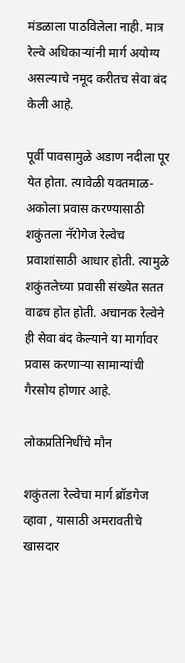मंडळाला पाठविलेला नाही. मात्र रेल्वे अधिकाऱ्यांनी मार्ग अयोग्य असल्याचे नमूद करीतच सेवा बंद केली आहे.

पूर्वी पावसामुळे अडाण नदीला पूर येत होता. त्यावेळी यवतमाळ-अकोला प्रवास करण्यासाठी शकुंतला नॅरोगेज रेल्वेच प्रवाशांसाठी आधार होती. त्यामुळे शकुंतलेच्या प्रवासी संख्येत सतत वाढच होत होती. अचानक रेल्वेने ही सेवा बंद केल्याने या मार्गावर प्रवास करणाऱ्या सामान्यांची गैरसोय होणार आहे.

लोकप्रतिनिधींचे मौन

शकुंतला रेल्वेचा मार्ग ब्रॉडगेज व्हावा , यासाठी अमरावतीचे खासदार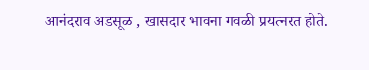आनंदराव अडसूळ , खासदार भावना गवळी प्रयत्नरत होते.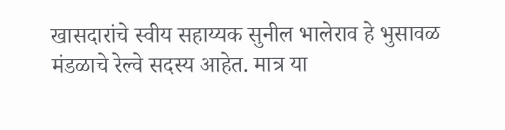खासदारांचे स्वीय सहाय्यक सुनील भालेराव हे भुसावळ मंडळाचे रेल्वे सदस्य आहेत. मात्र या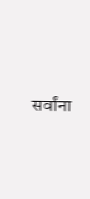सर्वांना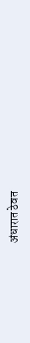अंधारात ठेवत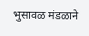भुसावळ ‌मंडळाने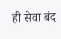ही सेवा बंद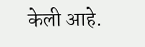केली आहे.